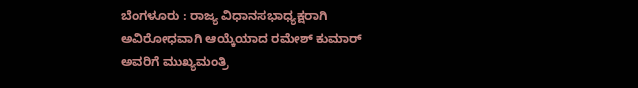ಬೆಂಗಳೂರು : ರಾಜ್ಯ ವಿಧಾನಸಭಾಧ್ಯಕ್ಷರಾಗಿ ಅವಿರೋಧವಾಗಿ ಆಯ್ಕೆಯಾದ ರಮೇಶ್ ಕುಮಾರ್ ಅವರಿಗೆ ಮುಖ್ಯಮಂತ್ರಿ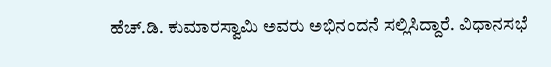ಹೆಚ್.ಡಿ. ಕುಮಾರಸ್ವಾಮಿ ಅವರು ಅಭಿನಂದನೆ ಸಲ್ಲಿಸಿದ್ದಾರೆ. ವಿಧಾನಸಭೆ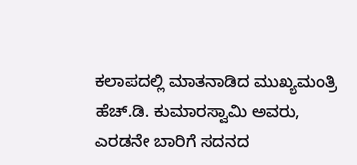ಕಲಾಪದಲ್ಲಿ ಮಾತನಾಡಿದ ಮುಖ್ಯಮಂತ್ರಿ ಹೆಚ್.ಡಿ. ಕುಮಾರಸ್ವಾಮಿ ಅವರು, ಎರಡನೇ ಬಾರಿಗೆ ಸದನದ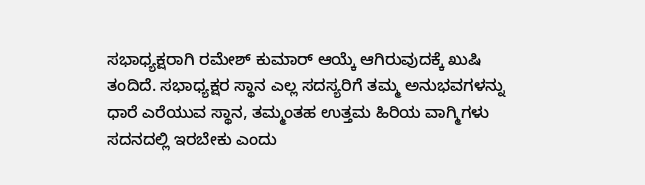ಸಭಾಧ್ಯಕ್ಷರಾಗಿ ರಮೇಶ್ ಕುಮಾರ್ ಆಯ್ಕೆ ಆಗಿರುವುದಕ್ಕೆ ಖುಷಿ ತಂದಿದೆ. ಸಭಾಧ್ಯಕ್ಷರ ಸ್ಥಾನ ಎಲ್ಲ ಸದಸ್ಯರಿಗೆ ತಮ್ಮ ಅನುಭವಗಳನ್ನು ಧಾರೆ ಎರೆಯುವ ಸ್ಥಾನ, ತಮ್ಮಂತಹ ಉತ್ತಮ ಹಿರಿಯ ವಾಗ್ಮಿಗಳು ಸದನದಲ್ಲಿ ಇರಬೇಕು ಎಂದು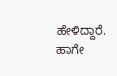ಹೇಳಿದ್ದಾರೆ. ಹಾಗೇ